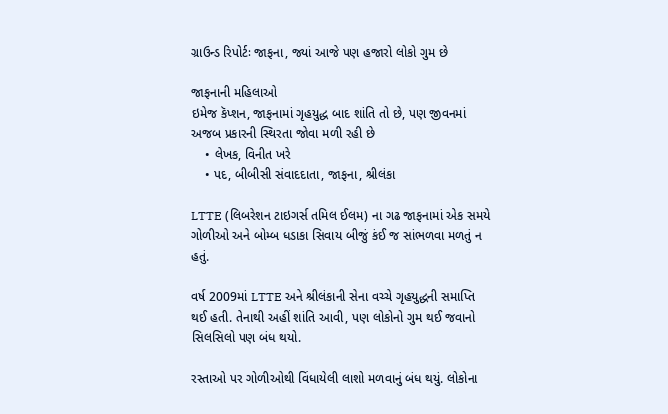ગ્રાઉન્ડ રિપોર્ટઃ જાફના, જ્યાં આજે પણ હજારો લોકો ગુમ છે

જાફનાની મહિલાઓ
ઇમેજ કૅપ્શન, જાફનામાં ગૃહયુદ્ધ બાદ શાંતિ તો છે, પણ જીવનમાં અજબ પ્રકારની સ્થિરતા જોવા મળી રહી છે
    • લેખક, વિનીત ખરે
    • પદ, બીબીસી સંવાદદાતા, જાફના, શ્રીલંકા

LTTE (લિબરેશન ટાઇગર્સ તમિલ ઈલમ) ના ગઢ જાફનામાં એક સમયે ગોળીઓ અને બોમ્બ ધડાકા સિવાય બીજું કંઈ જ સાંભળવા મળતું ન હતું.

વર્ષ 2009માં LTTE અને શ્રીલંકાની સેના વચ્ચે ગૃહયુદ્ધની સમાપ્તિ થઈ હતી. તેનાથી અહીં શાંતિ આવી, પણ લોકોનો ગુમ થઈ જવાનો સિલસિલો પણ બંધ થયો.

રસ્તાઓ પર ગોળીઓથી વિંધાયેલી લાશો મળવાનું બંધ થયું. લોકોના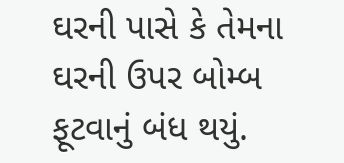ઘરની પાસે કે તેમના ઘરની ઉપર બોમ્બ ફૂટવાનું બંધ થયું.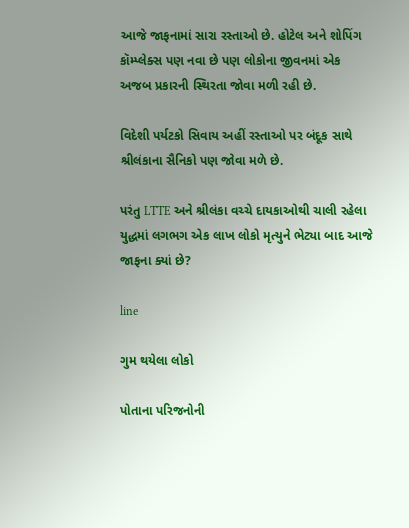આજે જાફનામાં સારા રસ્તાઓ છે. હોટેલ અને શોપિંગ કૉમ્પ્લેક્સ પણ નવા છે પણ લોકોના જીવનમાં એક અજબ પ્રકારની સ્થિરતા જોવા મળી રહી છે.

વિદેશી પર્યટકો સિવાય અહીં રસ્તાઓ પર બંદૂક સાથે શ્રીલંકાના સૈનિકો પણ જોવા મળે છે.

પરંતુ LTTE અને શ્રીલંકા વચ્ચે દાયકાઓથી ચાલી રહેલા યુદ્ધમાં લગભગ એક લાખ લોકો મૃત્યુને ભેટ્યા બાદ આજે જાફના ક્યાં છે?

line

ગુમ થયેલા લોકો

પોતાના પરિજનોની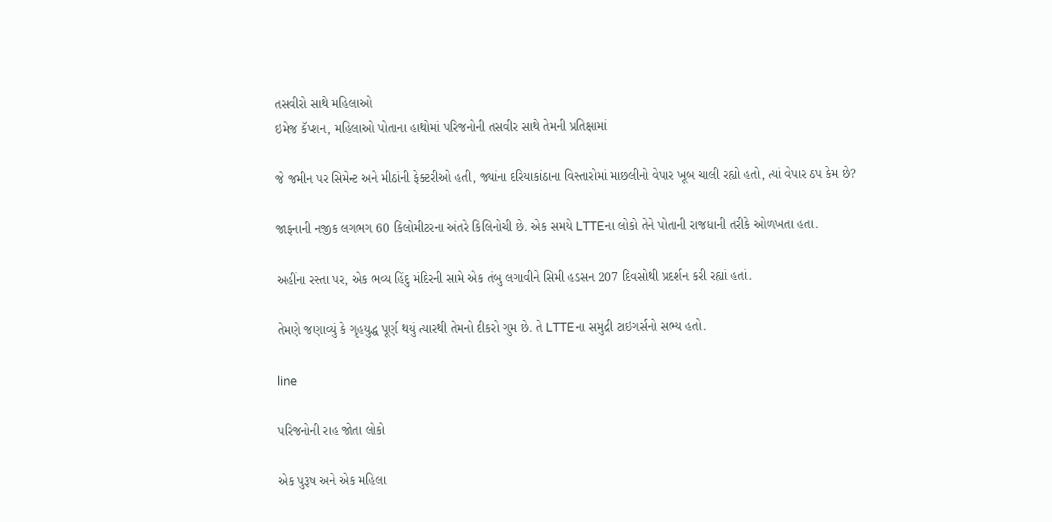તસવીરો સાથે મહિલાઓ
ઇમેજ કૅપ્શન, મહિલાઓ પોતાના હાથોમાં પરિજનોની તસવીર સાથે તેમની પ્રતિક્ષામાં

જે જમીન પર સિમેન્ટ અને મીઠાંની ફેક્ટરીઓ હતી, જ્યાંના દરિયાકાંઠાના વિસ્તારોમાં માછલીનો વેપાર ખૂબ ચાલી રહ્યો હતો, ત્યાં વેપાર ઠપ કેમ છે?

જાફનાની નજીક લગભગ 60 કિલોમીટરના અંતરે કિલિનોચી છે. એક સમયે LTTEના લોકો તેને પોતાની રાજધાની તરીકે ઓળખતા હતા.

અહીંના રસ્તા પર, એક ભવ્ય હિંદુ મંદિરની સામે એક તંબુ લગાવીને સિમી હડસન 207 દિવસોથી પ્રદર્શન કરી રહ્યાં હતાં.

તેમણે જણાવ્યું કે ગૃહયુદ્ધ પૂર્ણ થયું ત્યારથી તેમનો દીકરો ગુમ છે. તે LTTEના સમુદ્રી ટાઇગર્સનો સભ્ય હતો.

line

પરિજનોની રાહ જોતા લોકો

એક પુરૂષ અને એક મહિલા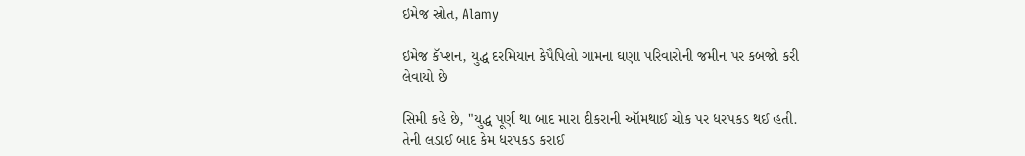ઇમેજ સ્રોત, Alamy

ઇમેજ કૅપ્શન, યુદ્ધ દરમિયાન કેપૈપિલો ગામના ઘણા પરિવારોની જમીન પર કબજો કરી લેવાયો છે

સિમી કહે છે, "યુદ્ધ પૂર્ણ થા બાદ મારા દીકરાની ઑમથાઈ ચોક પર ધરપકડ થઈ હતી. તેની લડાઈ બાદ કેમ ધરપકડ કરાઈ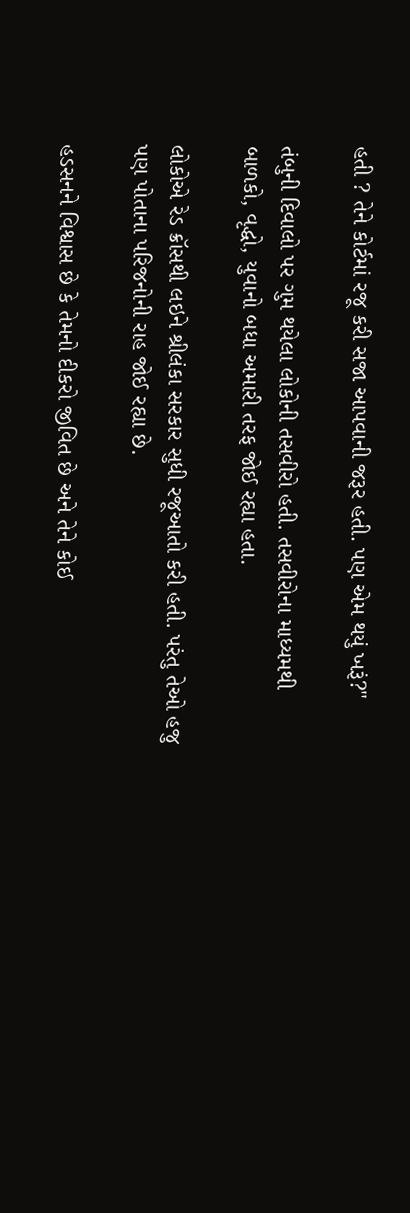હતી ? તેને કોર્ટમાં રજૂ કરી સજા આપવાની જરૂર હતી. પણ એમ થયું ખરૂં?"

તંબુની દિવાલો પર ગુમ થયેલા લોકોની તસવીરો હતી. તસવીરોના માધ્યમથી બાળકો, વૃદ્ધો, યુવાનો બધા અમારી તરફ જોઈ રહ્યા હતા.

લોકોએ રેડ ક્રૉસથી લઇને શ્રીલંકા સરકાર સુધી રજૂઆતો કરી હતી. પરંતુ તેઓ હજુ પણ પોતાના પરિજનોની રાહ જોઈ રહ્યા છે.

હડસનને વિશ્વાસ છે કે તેમનો દીકરો જીવિત છે અને તેને કોઈ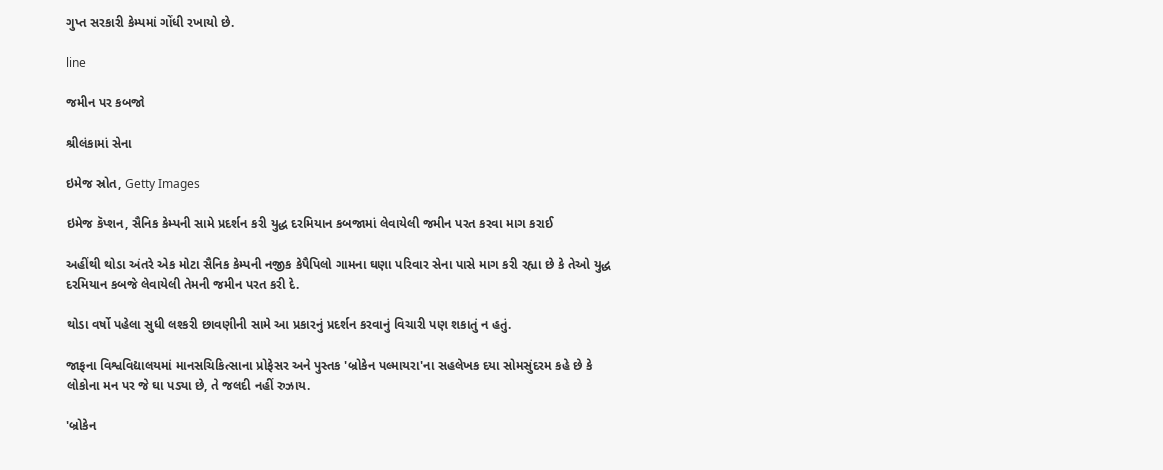ગુપ્ત સરકારી કેમ્પમાં ગોંધી રખાયો છે.

line

જમીન પર કબજો

શ્રીલંકામાં સેના

ઇમેજ સ્રોત, Getty Images

ઇમેજ કૅપ્શન, સૈનિક કેમ્પની સામે પ્રદર્શન કરી યુદ્ધ દરમિયાન કબજામાં લેવાયેલી જમીન પરત કરવા માગ કરાઈ

અહીંથી થોડા અંતરે એક મોટા સૈનિક કેમ્પની નજીક કેપૈપિલો ગામના ઘણા પરિવાર સેના પાસે માગ કરી રહ્યા છે કે તેઓ યુદ્ધ દરમિયાન કબજે લેવાયેલી તેમની જમીન પરત કરી દે.

થોડા વર્ષો પહેલા સુધી લશ્કરી છાવણીની સામે આ પ્રકારનું પ્રદર્શન કરવાનું વિચારી પણ શકાતું ન હતું.

જાફના વિશ્વવિદ્યાલયમાં માનસચિકિત્સાના પ્રોફેસર અને પુસ્તક 'બ્રોકેન પલ્માયરા'ના સહલેખક દયા સોમસુંદરમ કહે છે કે લોકોના મન પર જે ઘા પડ્યા છે, તે જલદી નહીં રુઝાય.

'બ્રોકેન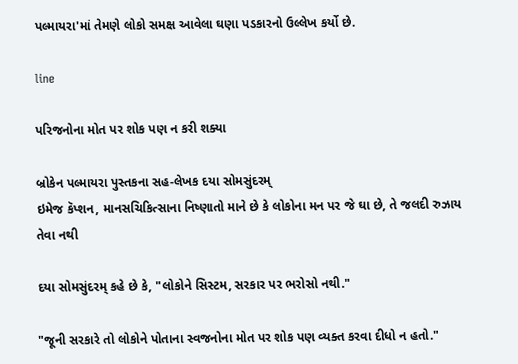પલ્માયરા'માં તેમણે લોકો સમક્ષ આવેલા ઘણા પડકારનો ઉલ્લેખ કર્યો છે.

line

પરિજનોના મોત પર શોક પણ ન કરી શક્યા

બ્રોકેન પલ્માયરા પુસ્તકના સહ-લેખક દયા સોમસુંદરમ્
ઇમેજ કૅપ્શન, માનસચિકિત્સાના નિષ્ણાતો માને છે કે લોકોના મન પર જે ઘા છે, તે જલદી રુઝાય તેવા નથી

દયા સોમસુંદરમ્ કહે છે કે, "લોકોને સિસ્ટમ, સરકાર પર ભરોસો નથી."

"જૂની સરકારે તો લોકોને પોતાના સ્વજનોના મોત પર શોક પણ વ્યક્ત કરવા દીધો ન હતો."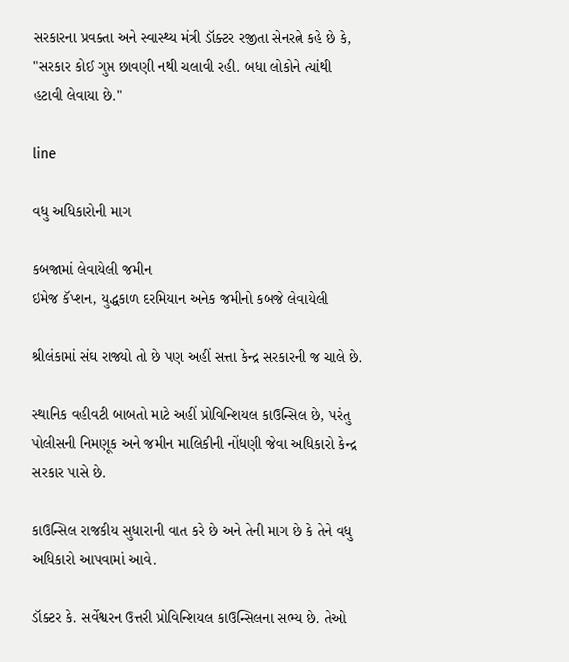સરકારના પ્રવક્તા અને સ્વાસ્થ્ય મંત્રી ડૉક્ટર રજીતા સેનરત્ને કહે છે કે, "સરકાર કોઈ ગુપ્ત છાવણી નથી ચલાવી રહી. બધા લોકોને ત્યાંથી હટાવી લેવાયા છે."

line

વધુ અધિકારોની માગ

કબજામાં લેવાયેલી જમીન
ઇમેજ કૅપ્શન, યુદ્ધકાળ દરમિયાન અનેક જમીનો કબજે લેવાયેલી

શ્રીલંકામાં સંઘ રાજ્યો તો છે પણ અહીં સત્તા કેન્દ્ર સરકારની જ ચાલે છે.

સ્થાનિક વહીવટી બાબતો માટે અહીં પ્રોવિન્શિયલ કાઉન્સિલ છે, પરંતુ પોલીસની નિમણૂક અને જમીન માલિકીની નોંધણી જેવા અધિકારો કેન્દ્ર સરકાર પાસે છે.

કાઉન્સિલ રાજકીય સુધારાની વાત કરે છે અને તેની માગ છે કે તેને વધુ અધિકારો આપવામાં આવે.

ડૉક્ટર કે. સર્વેશ્વરન ઉત્તરી પ્રોવિન્શિયલ કાઉન્સિલના સભ્ય છે. તેઓ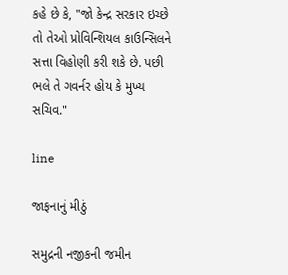કહે છે કે, "જો કેન્દ્ર સરકાર ઇચ્છે તો તેઓ પ્રોવિન્શિયલ કાઉન્સિલને સત્તા વિહોણી કરી શકે છે. પછી ભલે તે ગવર્નર હોય કે મુખ્ય સચિવ."

line

જાફનાનું મીઠું

સમુદ્રની નજીકની જમીન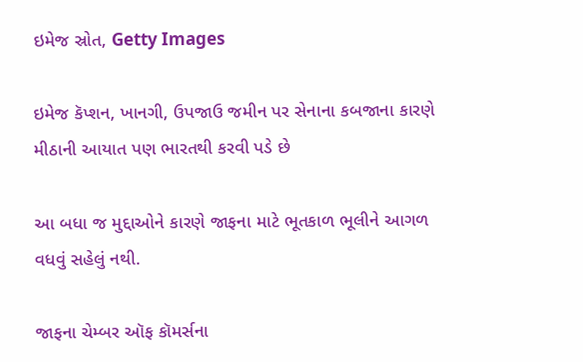ઇમેજ સ્રોત, Getty Images

ઇમેજ કૅપ્શન, ખાનગી, ઉપજાઉ જમીન પર સેનાના કબજાના કારણે મીઠાની આયાત પણ ભારતથી કરવી પડે છે

આ બધા જ મુદ્દાઓને કારણે જાફના માટે ભૂતકાળ ભૂલીને આગળ વધવું સહેલું નથી.

જાફના ચેમ્બર ઑફ કૉમર્સના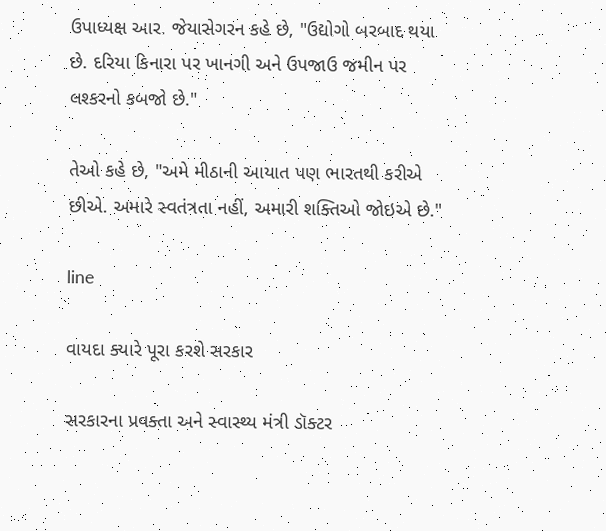ઉપાધ્યક્ષ આર. જેયાસેગરન કહે છે, "ઉદ્યોગો બરબાદ થયા છે. દરિયા કિનારા પર ખાનગી અને ઉપજાઉ જમીન પર લશ્કરનો કબજો છે."

તેઓ કહે છે, "અમે મીઠાની આયાત પણ ભારતથી કરીએ છીએ. અમારે સ્વતંત્રતા નહીં, અમારી શક્તિઓ જોઇએ છે."

line

વાયદા ક્યારે પૂરા કરશે સરકાર

સરકારના પ્રવક્તા અને સ્વાસ્થ્ય મંત્રી ડૉક્ટર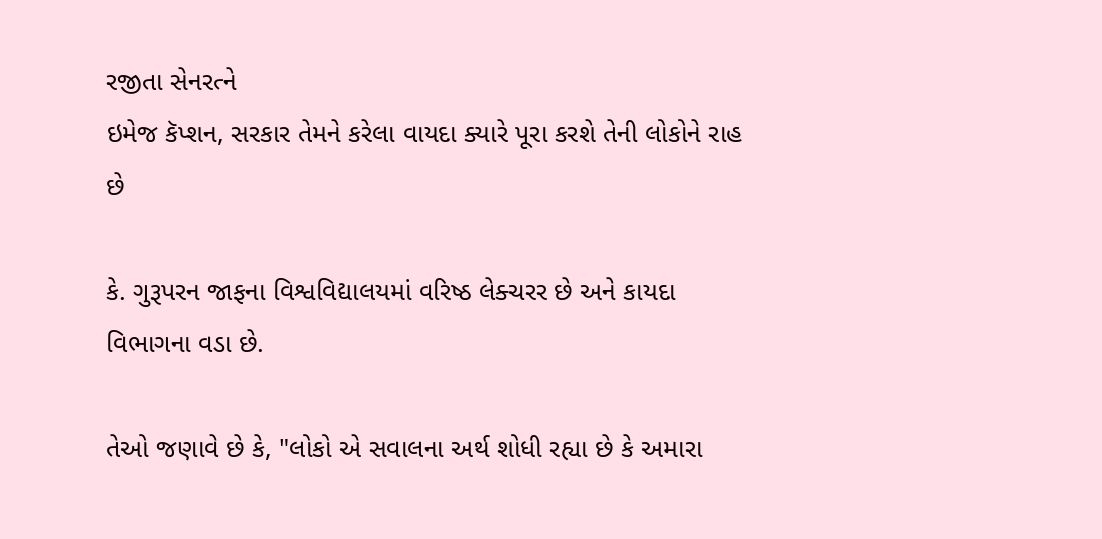રજીતા સેનરત્ને
ઇમેજ કૅપ્શન, સરકાર તેમને કરેલા વાયદા ક્યારે પૂરા કરશે તેની લોકોને રાહ છે

કે. ગુરૂપરન જાફના વિશ્વવિદ્યાલયમાં વરિષ્ઠ લેક્ચરર છે અને કાયદા વિભાગના વડા છે.

તેઓ જણાવે છે કે, "લોકો એ સવાલના અર્થ શોધી રહ્યા છે કે અમારા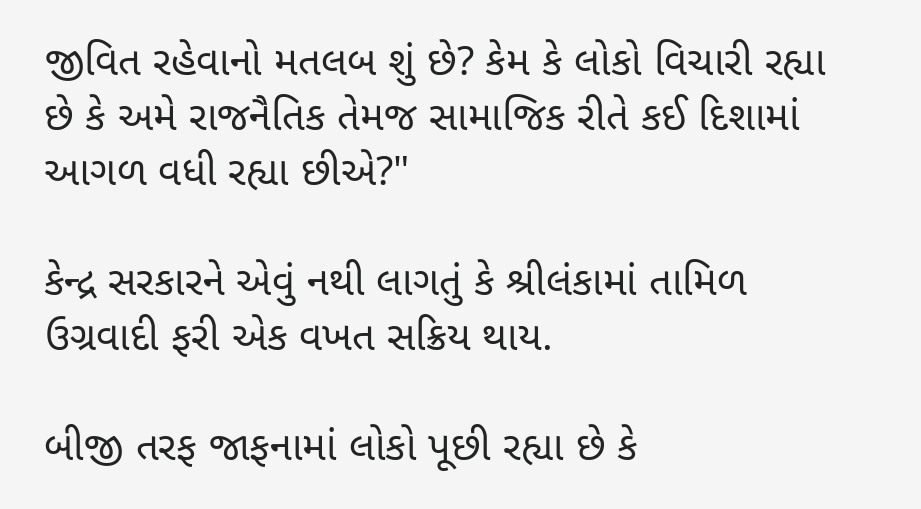જીવિત રહેવાનો મતલબ શું છે? કેમ કે લોકો વિચારી રહ્યા છે કે અમે રાજનૈતિક તેમજ સામાજિક રીતે કઈ દિશામાં આગળ વધી રહ્યા છીએ?"

કેન્દ્ર સરકારને એવું નથી લાગતું કે શ્રીલંકામાં તામિળ ઉગ્રવાદી ફરી એક વખત સક્રિય થાય.

બીજી તરફ જાફનામાં લોકો પૂછી રહ્યા છે કે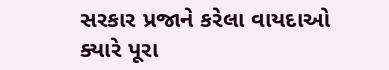સરકાર પ્રજાને કરેલા વાયદાઓ ક્યારે પૂરા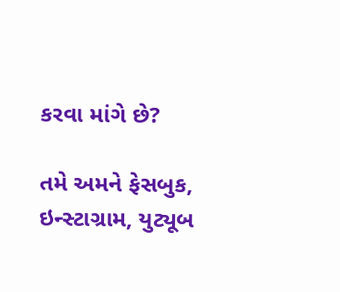કરવા માંગે છે?

તમે અમને ફેસબુક, ઇન્સ્ટાગ્રામ, યુટ્યૂબ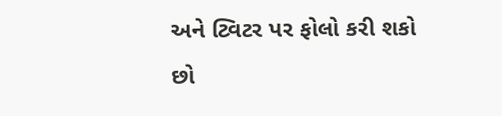અને ટ્વિટર પર ફોલો કરી શકો છો